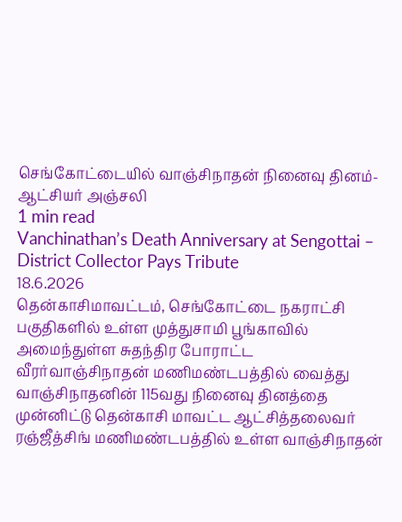செங்கோட்டையில் வாஞ்சிநாதன் நினைவு தினம்-ஆட்சியர் அஞ்சலி
1 min read
Vanchinathan’s Death Anniversary at Sengottai – District Collector Pays Tribute
18.6.2026
தென்காசிமாவட்டம், செங்கோட்டை நகராட்சி பகுதிகளில் உள்ள முத்துசாமி பூங்காவில் அமைந்துள்ள சுதந்திர போராட்ட வீரர்வாஞ்சிநாதன் மணிமண்டபத்தில் வைத்து வாஞ்சிநாதனின் 115வது நினைவு தினத்தை முன்னிட்டு தென்காசி மாவட்ட ஆட்சித்தலைவர் ரஞ்ஜீத்சிங் மணிமண்டபத்தில் உள்ள வாஞ்சிநாதன்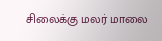சிலைக்கு மலர் மாலை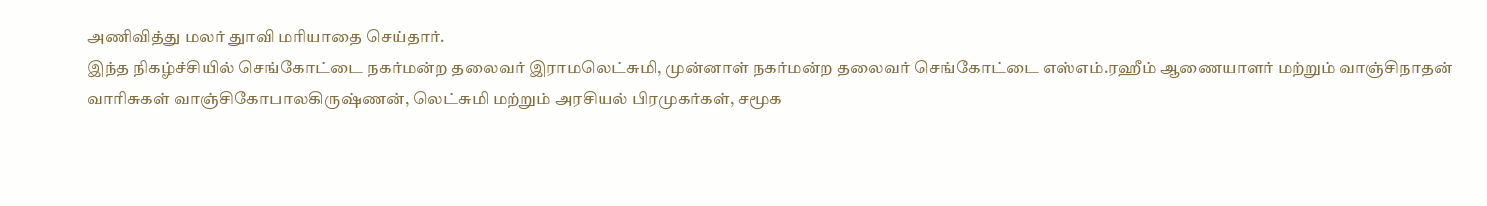அணிவித்து மலர் துாவி மரியாதை செய்தார்.
இந்த நிகழ்ச்சியில் செங்கோட்டை நகர்மன்ற தலைவர் இராமலெட்சுமி, முன்னாள் நகர்மன்ற தலைவர் செங்கோட்டை எஸ்எம்.ரஹீம் ஆணையாளர் மற்றும் வாஞ்சிநாதன் வாரிசுகள் வாஞ்சிகோபாலகிருஷ்ணன், லெட்சுமி மற்றும் அரசியல் பிரமுகர்கள், சமூக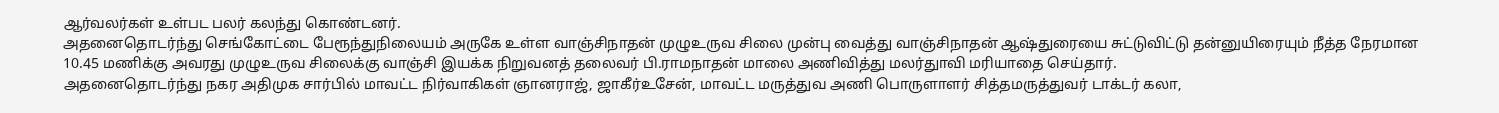ஆர்வலர்கள் உள்பட பலர் கலந்து கொண்டனர்.
அதனைதொடர்ந்து செங்கோட்டை பேரூந்துநிலையம் அருகே உள்ள வாஞ்சிநாதன் முழுஉருவ சிலை முன்பு வைத்து வாஞ்சிநாதன் ஆஷ்துரையை சுட்டுவிட்டு தன்னுயிரையும் நீத்த நேரமான 10.45 மணிக்கு அவரது முழுஉருவ சிலைக்கு வாஞ்சி இயக்க நிறுவனத் தலைவர் பி.ராமநாதன் மாலை அணிவித்து மலர்துாவி மரியாதை செய்தார்.
அதனைதொடர்ந்து நகர அதிமுக சார்பில் மாவட்ட நிர்வாகிகள் ஞானராஜ், ஜாகீர்உசேன், மாவட்ட மருத்துவ அணி பொருளாளர் சித்தமருத்துவர் டாக்டர் கலா,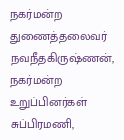நகர்மன்ற துணைத்தலைவர் நவநீதகிருஷ்ணன், நகர்மன்ற உறுப்பினர்கள் சுப்பிரமணி,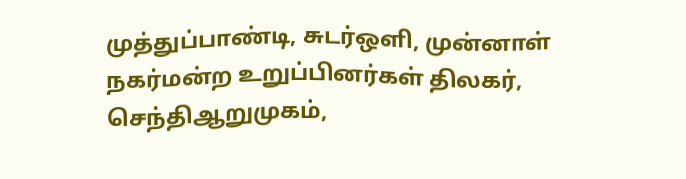முத்துப்பாண்டி, சுடர்ஒளி, முன்னாள் நகர்மன்ற உறுப்பினர்கள் திலகர், செந்திஆறுமுகம்,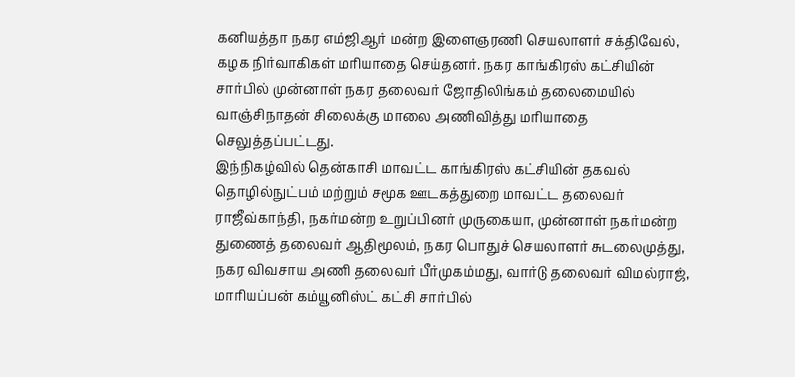கனியத்தா நகர எம்ஜிஆர் மன்ற இளைஞரணி செயலாளர் சக்திவேல், கழக நிர்வாகிகள் மரியாதை செய்தனர். நகர காங்கிரஸ் கட்சியின் சார்பில் முன்னாள் நகர தலைவர் ஜோதிலிங்கம் தலைமையில் வாஞ்சிநாதன் சிலைக்கு மாலை அணிவித்து மரியாதை செலுத்தப்பட்டது.
இந்நிகழ்வில் தென்காசி மாவட்ட காங்கிரஸ் கட்சியின் தகவல் தொழில்நுட்பம் மற்றும் சமூக ஊடகத்துறை மாவட்ட தலைவர் ராஜீவ்காந்தி, நகர்மன்ற உறுப்பினர் முருகையா, முன்னாள் நகர்மன்ற துணைத் தலைவர் ஆதிமூலம், நகர பொதுச் செயலாளர் சுடலைமுத்து, நகர விவசாய அணி தலைவர் பீர்முகம்மது, வார்டு தலைவர் விமல்ராஜ், மாரியப்பன் கம்யூனிஸ்ட் கட்சி சார்பில்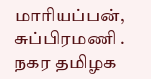மாரியப்பன், சுப்பிரமணி .
நகர தமிழக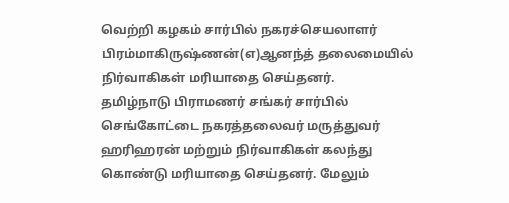வெற்றி கழகம் சார்பில் நகரச்செயலாளர் பிரம்மாகிருஷ்ணன்(எ)ஆனந்த் தலைமையில் நிர்வாகிகள் மரியாதை செய்தனர்.
தமிழ்நாடு பிராமணர் சங்கர் சார்பில் செங்கோட்டை நகரத்தலைவர் மருத்துவர் ஹரிஹரன் மற்றும் நிர்வாகிகள் கலந்து கொண்டு மரியாதை செய்தனர். மேலும்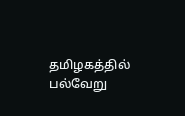தமிழகத்தில் பல்வேறு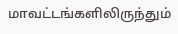மாவட்டங்களிலிருந்தும்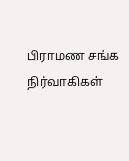பிராமண சங்க நிர்வாகிகள்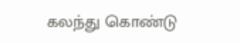கலந்து கொண்டு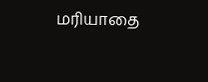மரியாதை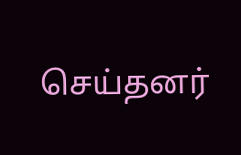செய்தனர்